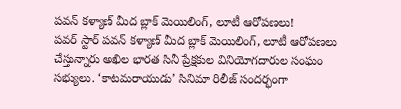పవన్ కళ్యాణ్ మీద బ్లాక్ మెయిలింగ్, లూటీ ఆరోపణలు!
పవర్ స్టార్ పవన్ కళ్యాణ్ మీద బ్లాక్ మెయిలింగ్, లూటీ ఆరోపణలు చేస్తున్నారు అఖిల భారత సినీ ప్రేక్షకుల వినియోగదారుల సంఘం సభ్యులు. ‘కాటమరాయుడు’ సినిమా రిలీజ్ సందర్భంగా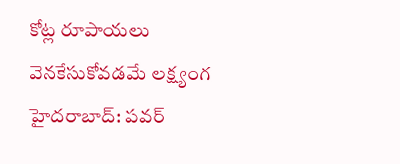కోట్ల రూపాయలు వెనకేసుకోవడమే లక్ష్యంగ
హైదరాబాద్: పవర్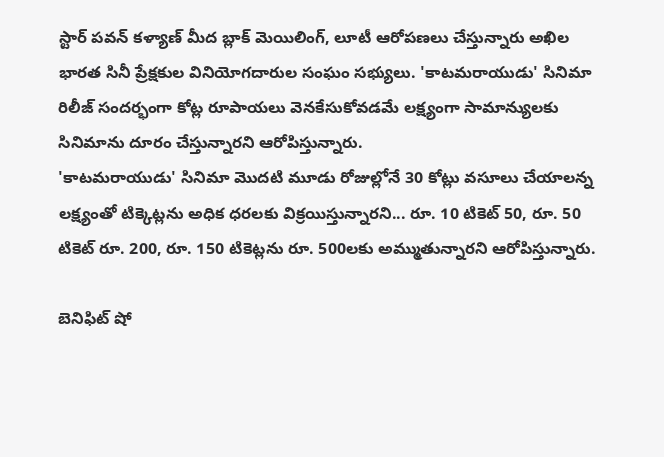స్టార్ పవన్ కళ్యాణ్ మీద బ్లాక్ మెయిలింగ్, లూటీ ఆరోపణలు చేస్తున్నారు అఖిల భారత సినీ ప్రేక్షకుల వినియోగదారుల సంఘం సభ్యులు. 'కాటమరాయుడు' సినిమా రిలీజ్ సందర్భంగా కోట్ల రూపాయలు వెనకేసుకోవడమే లక్ష్యంగా సామాన్యులకు సినిమాను దూరం చేస్తున్నారని ఆరోపిస్తున్నారు.
'కాటమరాయుడు' సినిమా మొదటి మూడు రోజుల్లోనే 30 కోట్లు వసూలు చేయాలన్న లక్ష్యంతో టిక్కెట్లను అధిక ధరలకు విక్రయిస్తున్నారని... రూ. 10 టికెట్ 50, రూ. 50 టికెట్ రూ. 200, రూ. 150 టికెట్లను రూ. 500లకు అమ్ముతున్నారని ఆరోపిస్తున్నారు.

బెనిఫిట్ షో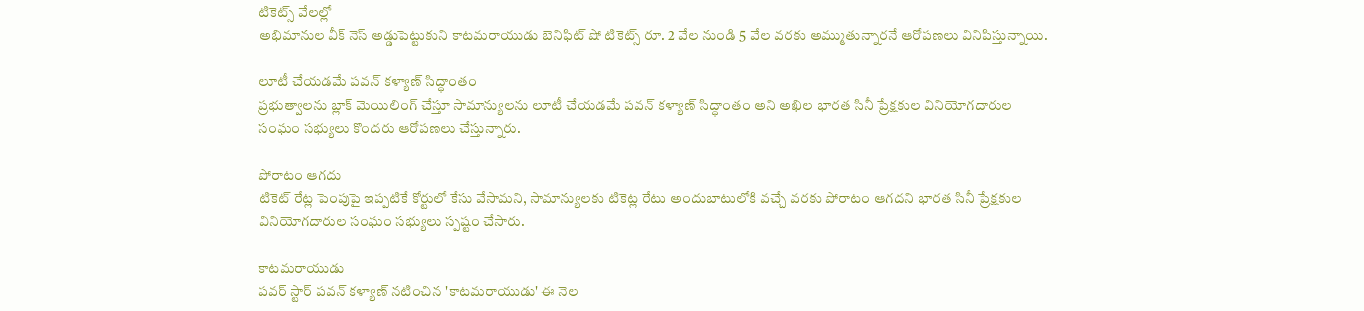టికెట్స్ వేలల్లో
అభిమానుల వీక్ నెస్ అడ్డుపెట్టుకుని కాటమరాయుడు బెనిఫిట్ షో టికెట్స్ రూ. 2 వేల నుండి 5 వేల వరకు అమ్ముతున్నారనే ఆరోపణలు వినిపిస్తున్నాయి.

లూటీ చేయడమే పవన్ కళ్యాణ్ సిద్ధాంతం
ప్రభుత్వాలను బ్లాక్ మెయిలింగ్ చేస్తూ సామాన్యులను లూటీ చేయడమే పవన్ కళ్యాణ్ సిద్ధాంతం అని అఖిల భారత సినీ ప్రేక్షకుల వినియోగదారుల సంఘం సభ్యులు కొందరు ఆరోపణలు చేస్తున్నారు.

పోరాటం ఆగదు
టికెట్ రేట్ల పెంపుపై ఇప్పటికే కోర్టులో కేసు వేసామని, సామాన్యులకు టికెట్ల రేటు అందుబాటులోకి వచ్చే వరకు పోరాటం ఆగదని భారత సినీ ప్రేక్షకుల వినియోగదారుల సంఘం సభ్యులు స్పష్టం చేసారు.

కాటమరాయుడు
పవర్ స్టార్ పవన్ కళ్యాణ్ నటించిన 'కాటమరాయుడు' ఈ నెల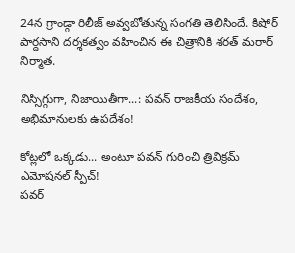24న గ్రాండ్గా రిలీజ్ అవ్వబోతున్న సంగతి తెలిసిందే. కిషోర్ పార్దసాని దర్శకత్వం వహించిన ఈ చిత్రానికి శరత్ మరార్ నిర్మాత.

నిస్సిగ్గుగా, నిజాయితీగా...: పవన్ రాజకీయ సందేశం, అభిమానులకు ఉపదేశం!

కోట్లలో ఒక్కడు... అంటూ పవన్ గురించి త్రివిక్రమ్ ఎమోషనల్ స్పీచ్!
పవర్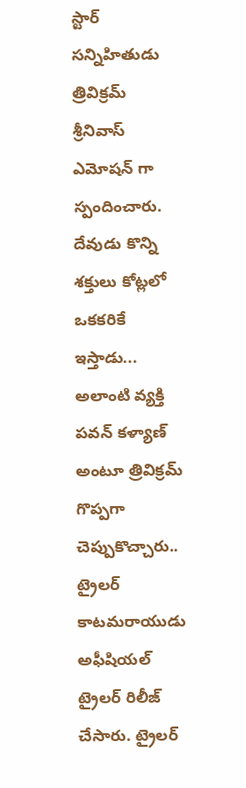స్టార్ సన్నిహితుడు త్రివిక్రమ్ శ్రీనివాస్ ఎమోషన్ గా స్పందించారు. దేవుడు కొన్ని శక్తులు కోట్లలో ఒకకరికే ఇస్తాడు... అలాంటి వ్యక్తి పవన్ కళ్యాణ్ అంటూ త్రివిక్రమ్ గొప్పగా చెప్పుకొచ్చారు..
ట్రైలర్
కాటమరాయుడు అఫీషియల్ ట్రైలర్ రిలీజ్ చేసారు. ట్రైలర్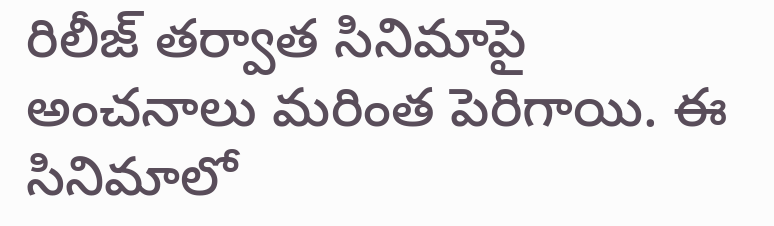రిలీజ్ తర్వాత సినిమాపై అంచనాలు మరింత పెరిగాయి. ఈ సినిమాలో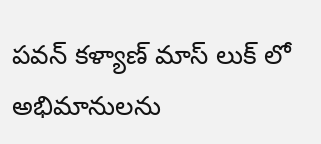పవన్ కళ్యాణ్ మాస్ లుక్ లో అభిమానులను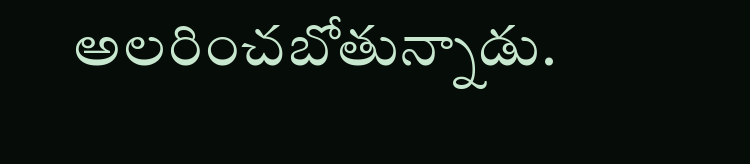అలరించబోతున్నాడు.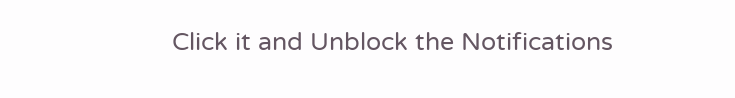Click it and Unblock the Notifications